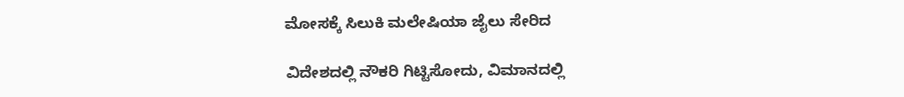ಮೋಸಕ್ಕೆ ಸಿಲುಕಿ ಮಲೇಷಿಯಾ ಜೈಲು ಸೇರಿದ

ವಿದೇಶದಲ್ಲಿ ನೌಕರಿ ಗಿಟ್ಟಿಸೋದು, ವಿಮಾನದಲ್ಲಿ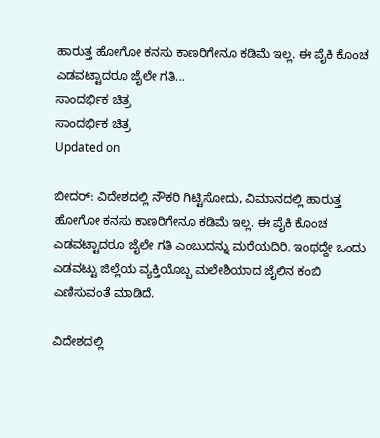ಹಾರುತ್ತ ಹೋಗೋ ಕನಸು ಕಾಣರಿಗೇನೂ ಕಡಿಮೆ ಇಲ್ಲ. ಈ ಪೈಕಿ ಕೊಂಚ ಎಡವಟ್ಟಾದರೂ ಜೈಲೇ ಗತಿ...
ಸಾಂದರ್ಭಿಕ ಚಿತ್ರ
ಸಾಂದರ್ಭಿಕ ಚಿತ್ರ
Updated on

ಬೀದರ್: ವಿದೇಶದಲ್ಲಿ ನೌಕರಿ ಗಿಟ್ಟಿಸೋದು, ವಿಮಾನದಲ್ಲಿ ಹಾರುತ್ತ ಹೋಗೋ ಕನಸು ಕಾಣರಿಗೇನೂ ಕಡಿಮೆ ಇಲ್ಲ. ಈ ಪೈಕಿ ಕೊಂಚ ಎಡವಟ್ಟಾದರೂ ಜೈಲೇ ಗತಿ ಎಂಬುದನ್ನು ಮರೆಯದಿರಿ. ಇಂಥದ್ದೇ ಒಂದು ಎಡವಟ್ಟು ಜಿಲ್ಲೆಯ ವ್ಯಕ್ತಿಯೊಬ್ಬ ಮಲೇಶಿಯಾದ ಜೈಲಿನ ಕಂಬಿ ಎಣಿಸುವಂತೆ ಮಾಡಿದೆ.

ವಿದೇಶದಲ್ಲಿ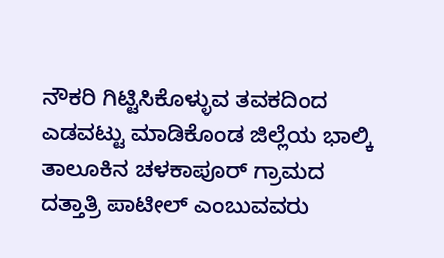ನೌಕರಿ ಗಿಟ್ಟಿಸಿಕೊಳ್ಳುವ ತವಕದಿಂದ ಎಡವಟ್ಟು ಮಾಡಿಕೊಂಡ ಜಿಲ್ಲೆಯ ಭಾಲ್ಕಿ ತಾಲೂಕಿನ ಚಳಕಾಪೂರ್ ಗ್ರಾಮದ ದತ್ತಾತ್ರಿ ಪಾಟೀಲ್ ಎಂಬುವವರು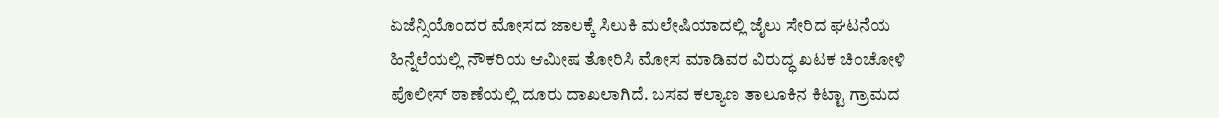ಏಜೆನ್ಸಿಯೊಂದರ ಮೋಸದ ಜಾಲಕ್ಕೆ ಸಿಲುಕಿ ಮಲೇಷಿಯಾದಲ್ಲಿ ಜೈಲು ಸೇರಿದ ಘಟನೆಯ ಹಿನ್ನೆಲೆಯಲ್ಲಿ ನೌಕರಿಯ ಆಮೀಷ ತೋರಿಸಿ ಮೋಸ ಮಾಡಿವರ ವಿರುದ್ಧ ಖಟಕ ಚಿಂಚೋಳಿ ಪೊಲೀಸ್ ಠಾಣೆಯಲ್ಲಿ ದೂರು ದಾಖಲಾಗಿದೆ. ಬಸವ ಕಲ್ಯಾಣ ತಾಲೂಕಿನ ಕಿಟ್ಟಾ ಗ್ರಾಮದ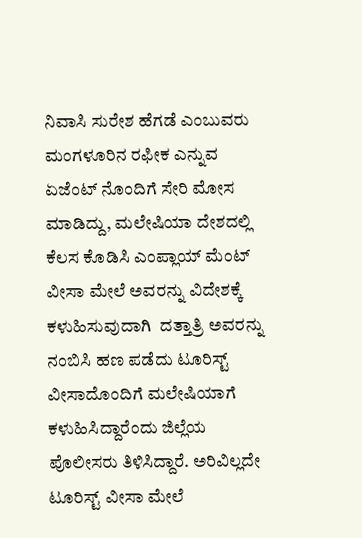ನಿವಾಸಿ ಸುರೇಶ ಹೆಗಡೆ ಎಂಬುವರು ಮಂಗಳೂರಿನ ರಫೀಕ ಎನ್ನುವ ಏಜೆಂಟ್ ನೊಂದಿಗೆ ಸೇರಿ ಮೋಸ ಮಾಡಿದ್ದು, ಮಲೇಷಿಯಾ ದೇಶದಲ್ಲಿ ಕೆಲಸ ಕೊಡಿಸಿ ಎಂಪ್ಲಾಯ್ ಮೆಂಟ್ ವೀಸಾ ಮೇಲೆ ಅವರನ್ನು ವಿದೇಶಕ್ಕೆ ಕಳುಹಿಸುವುದಾಗಿ  ದತ್ತಾತ್ರಿ ಅವರನ್ನು ನಂಬಿಸಿ ಹಣ ಪಡೆದು ಟೂರಿಸ್ಟ್ ವೀಸಾದೊಂದಿಗೆ ಮಲೇಷಿಯಾಗೆ ಕಳುಹಿಸಿದ್ದಾರೆಂದು ಜಿಲ್ಲೆಯ ಪೊಲೀಸರು ತಿಳಿಸಿದ್ದಾರೆ. ಅರಿವಿಲ್ಲದೇ ಟೂರಿಸ್ಟ್ ವೀಸಾ ಮೇಲೆ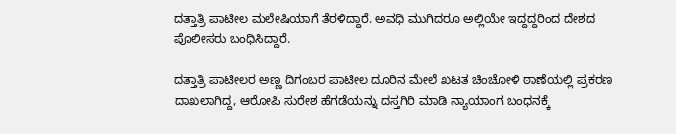ದತ್ತಾತ್ರಿ ಪಾಟೀಲ ಮಲೇಷಿಯಾಗೆ ತೆರಳಿದ್ದಾರೆ. ಅವಧಿ ಮುಗಿದರೂ ಅಲ್ಲಿಯೇ ಇದ್ದದ್ದರಿಂದ ದೇಶದ ಪೊಲೀಸರು ಬಂಧಿಸಿದ್ದಾರೆ.

ದತ್ತಾತ್ರಿ ಪಾಟೀಲರ ಅಣ್ಣ ದಿಗಂಬರ ಪಾಟೀಲ ದೂರಿನ ಮೇಲೆ ಖಟತ ಚಿಂಚೋಳಿ ಠಾಣೆಯಲ್ಲಿ ಪ್ರಕರಣ ದಾಖಲಾಗಿದ್ದ, ಆರೋಪಿ ಸುರೇಶ ಹೆಗಡೆಯನ್ನು ದಸ್ತಗಿರಿ ಮಾಡಿ ನ್ಯಾಯಾಂಗ ಬಂಧನಕ್ಕೆ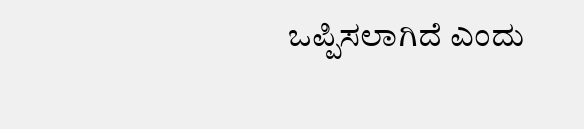ಒಪ್ಪಿಸಲಾಗಿದೆ ಎಂದು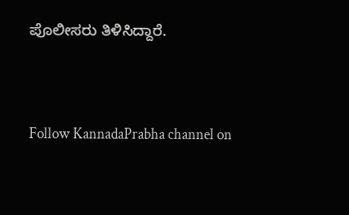ಪೊಲೀಸರು ತಿಳಿಸಿದ್ದಾರೆ.


Follow KannadaPrabha channel on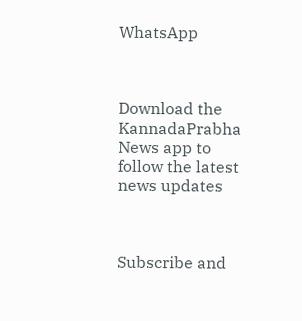WhatsApp



Download the KannadaPrabha News app to follow the latest news updates



Subscribe and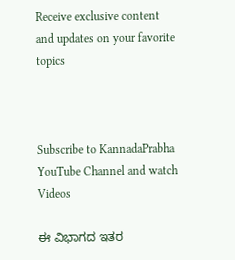Receive exclusive content and updates on your favorite topics



Subscribe to KannadaPrabha YouTube Channel and watch Videos

ಈ ವಿಭಾಗದ ಇತರ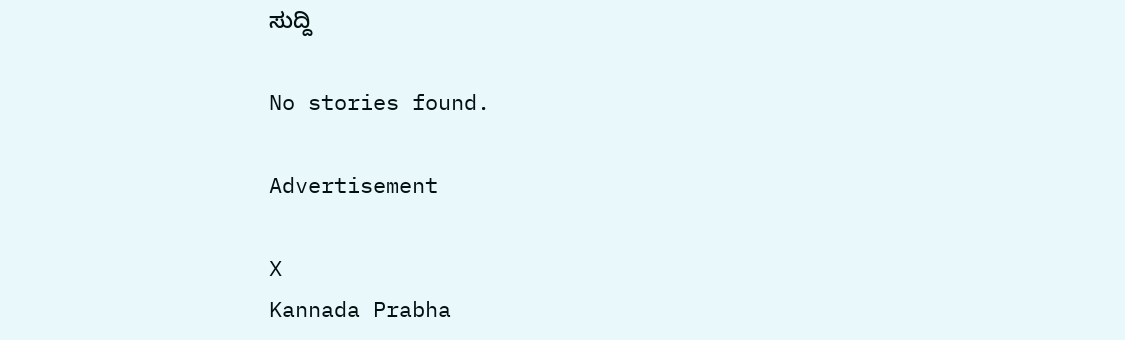ಸುದ್ದಿ

No stories found.

Advertisement

X
Kannada Prabha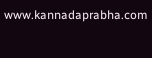www.kannadaprabha.com